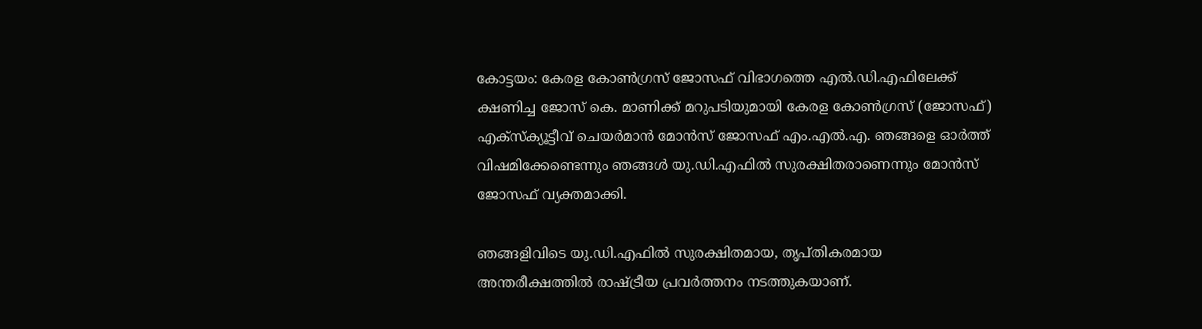കോട്ടയം: കേരള കോണ്‍ഗ്രസ് ജോസഫ് വിഭാഗത്തെ എല്‍.ഡി.എഫിലേക്ക് ക്ഷണിച്ച ജോസ് കെ. മാണിക്ക് മറുപടിയുമായി കേരള കോണ്‍ഗ്രസ് (ജോസഫ്) എക്സ്‌ക്യൂട്ടീവ് ചെയര്‍മാന്‍ മോന്‍സ് ജോസഫ് എം.എല്‍.എ. ഞങ്ങളെ ഓര്‍ത്ത് വിഷമിക്കേണ്ടെന്നും ഞങ്ങള്‍ യു.ഡി.എഫില്‍ സുരക്ഷിതരാണെന്നും മോന്‍സ് ജോസഫ് വ്യക്തമാക്കി.

ഞങ്ങളിവിടെ യു.ഡി.എഫില്‍ സുരക്ഷിതമായ, തൃപ്തികരമായ അന്തരീക്ഷത്തില്‍ രാഷ്ട്രീയ പ്രവര്‍ത്തനം നടത്തുകയാണ്.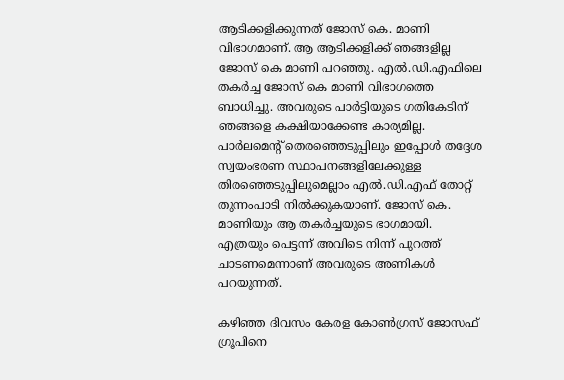ആടിക്കളിക്കുന്നത് ജോസ് കെ. മാണി വിഭാഗമാണ്. ആ ആടിക്കളിക്ക് ഞങ്ങളില്ല ജോസ് കെ മാണി പറഞ്ഞു. എല്‍.ഡി.എഫിലെ തകര്‍ച്ച ജോസ് കെ മാണി വിഭാഗത്തെ ബാധിച്ചു. അവരുടെ പാര്‍ട്ടിയുടെ ഗതികേടിന് ഞങ്ങളെ കക്ഷിയാക്കേണ്ട കാര്യമില്ല. പാര്‍ലമെന്റ് തെരഞ്ഞെടുപ്പിലും ഇപ്പോള്‍ തദ്ദേശ സ്വയംഭരണ സ്ഥാപനങ്ങളിലേക്കുള്ള തിരഞ്ഞെടുപ്പിലുമെല്ലാം എല്‍.ഡി.എഫ് തോറ്റ് തുന്നംപാടി നില്‍ക്കുകയാണ്. ജോസ് കെ. മാണിയും ആ തകര്‍ച്ചയുടെ ഭാഗമായി. എത്രയും പെട്ടന്ന് അവിടെ നിന്ന് പുറത്ത് ചാടണമെന്നാണ് അവരുടെ അണികള്‍ പറയുന്നത്.

കഴിഞ്ഞ ദിവസം കേരള കോണ്‍ഗ്രസ് ജോസഫ് ഗ്രൂപിനെ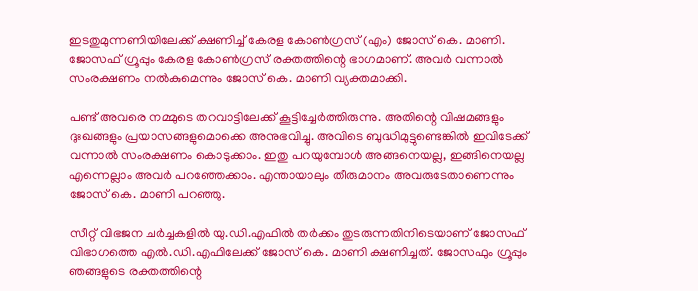ഇടതുമുന്നണിയിലേക്ക് ക്ഷണിച്ച് കേരള കോണ്‍ഗ്രസ് (എം) ജോസ് കെ. മാണി. ജോസഫ് ഗ്രൂപ്പും കേരള കോണ്‍ഗ്രസ് രക്തത്തിന്റെ ഭാഗമാണ്. അവര്‍ വന്നാല്‍ സംരക്ഷണം നല്‍കുമെന്നും ജോസ് കെ. മാണി വ്യക്തമാക്കി.

പണ്ട് അവരെ നമ്മുടെ തറവാട്ടിലേക്ക് കൂട്ടിച്ചേര്‍ത്തിരുന്നു. അതിന്റെ വിഷമങ്ങളും ദുഃഖങ്ങളും പ്രയാസങ്ങളുമൊക്കെ അനുഭവിച്ചു. അവിടെ ബുദ്ധിമുട്ടുണ്ടെങ്കില്‍ ഇവിടേക്ക് വന്നാല്‍ സംരക്ഷണം കൊടുക്കാം. ഇതു പറയുമ്പോള്‍ അങ്ങനെയല്ല, ഇങ്ങിനെയല്ല എന്നെല്ലാം അവര്‍ പറഞ്ഞേക്കാം. എന്തായാലും തീരുമാനം അവരുടേതാണെന്നും ജോസ് കെ. മാണി പറഞ്ഞു.

സീറ്റ് വിഭജന ചര്‍ച്ചകളില്‍ യു.ഡി.എഫില്‍ തര്‍ക്കം തുടരുന്നതിനിടെയാണ് ജോസഫ് വിഭാഗത്തെ എല്‍.ഡി.എഫിലേക്ക് ജോസ് കെ. മാണി ക്ഷണിച്ചത്. ജോസഫും ഗ്രൂപ്പും ഞങ്ങളുടെ രക്തത്തിന്റെ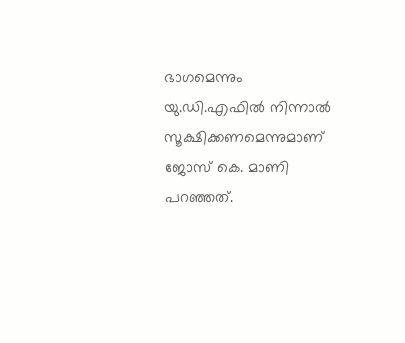ഭാഗമെന്നും യു.ഡി.എഫില്‍ നിന്നാല്‍ സൂക്ഷിക്കണമെന്നുമാണ് ജോസ് കെ. മാണി പറഞ്ഞത്.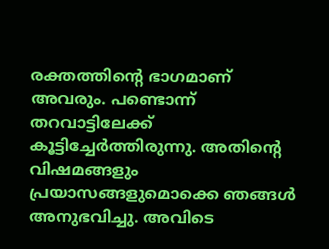രക്തത്തിന്റെ ഭാഗമാണ് അവരും. പണ്ടൊന്ന് തറവാട്ടിലേക്ക് കൂട്ടിച്ചേര്‍ത്തിരുന്നു. അതിന്റെ വിഷമങ്ങളും പ്രയാസങ്ങളുമൊക്കെ ഞങ്ങള്‍ അനുഭവിച്ചു. അവിടെ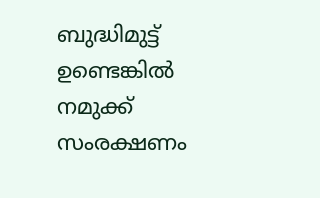ബുദ്ധിമുട്ട് ഉണ്ടെങ്കില്‍ നമുക്ക് സംരക്ഷണം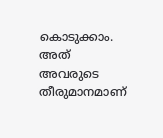കൊടുക്കാം. അത് അവരുടെ തീരുമാനമാണ്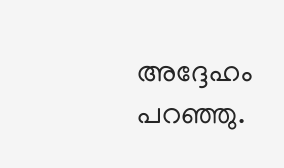അദ്ദേഹം പറഞ്ഞു.